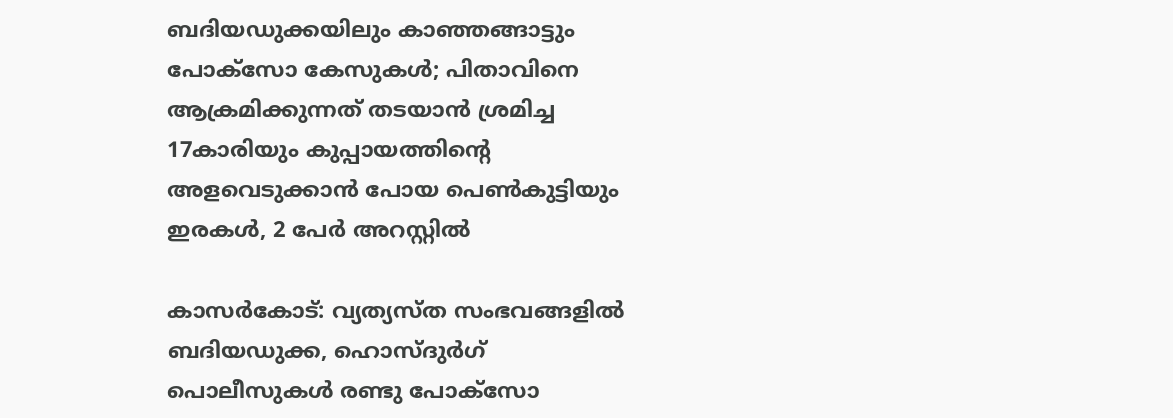ബദിയഡുക്കയിലും കാഞ്ഞങ്ങാട്ടും പോക്‌സോ കേസുകള്‍; പിതാവിനെ ആക്രമിക്കുന്നത് തടയാന്‍ ശ്രമിച്ച 17കാരിയും കുപ്പായത്തിന്റെ അളവെടുക്കാന്‍ പോയ പെണ്‍കുട്ടിയും ഇരകള്‍, 2 പേര്‍ അറസ്റ്റില്‍

കാസര്‍കോട്: വ്യത്യസ്ത സംഭവങ്ങളില്‍ ബദിയഡുക്ക, ഹൊസ്ദുര്‍ഗ് പൊലീസുകള്‍ രണ്ടു പോക്‌സോ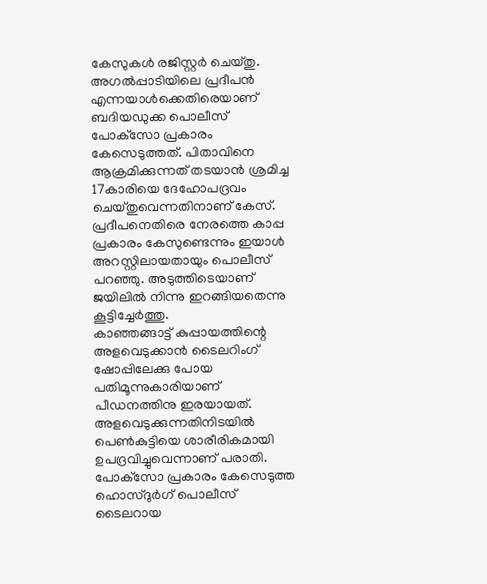കേസുകള്‍ രജിസ്റ്റര്‍ ചെയ്തു.
അഗല്‍പ്പാടിയിലെ പ്രദീപന്‍ എന്നയാള്‍ക്കെതിരെയാണ് ബദിയഡുക്ക പൊലീസ് പോക്‌സോ പ്രകാരം കേസെടുത്തത്. പിതാവിനെ ആക്രമിക്കുന്നത് തടയാന്‍ ശ്രമിച്ച 17കാരിയെ ദേഹോപദ്രവം ചെയ്തുവെന്നതിനാണ് കേസ്. പ്രദീപനെതിരെ നേരത്തെ കാപ്പ പ്രകാരം കേസുണ്ടെന്നും ഇയാള്‍ അറസ്റ്റിലായതായും പൊലീസ് പറഞ്ഞു. അടുത്തിടെയാണ് ജയിലില്‍ നിന്നു ഇറങ്ങിയതെന്നു കൂട്ടിച്ചേര്‍ത്തു.
കാഞ്ഞങ്ങാട്ട് കുപ്പായത്തിന്റെ അളവെടുക്കാന്‍ ടൈലറിംഗ് ഷോപ്പിലേക്കു പോയ പതിമൂന്നുകാരിയാണ് പീഡനത്തിനു ഇരയായത്. അളവെടുക്കുന്നതിനിടയില്‍ പെണ്‍കുട്ടിയെ ശാരീരികമായി ഉപദ്രവിച്ചുവെന്നാണ് പരാതി. പോക്‌സോ പ്രകാരം കേസെടുത്ത ഹൊസ്ദുര്‍ഗ് പൊലീസ് ടൈലറായ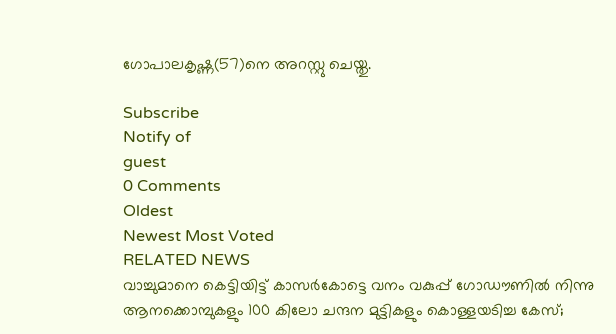ഗോപാലകൃഷ്ണ(57)നെ അറസ്റ്റു ചെയ്തു.

Subscribe
Notify of
guest
0 Comments
Oldest
Newest Most Voted
RELATED NEWS
വാച്ചുമാനെ കെട്ടിയിട്ട് കാസര്‍കോട്ടെ വനം വകുപ്പ് ഗോഡൗണില്‍ നിന്നു ആനക്കൊമ്പുകളും 100 കിലോ ചന്ദന മുട്ടികളും കൊള്ളയടിച്ച കേസ്;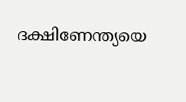ദക്ഷിണേന്ത്യയെ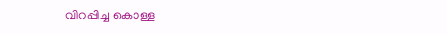വിറപ്പിച്ച കൊള്ള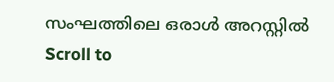സംഘത്തിലെ ഒരാള്‍ അറസ്റ്റില്‍
Scroll to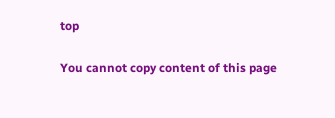top

You cannot copy content of this page